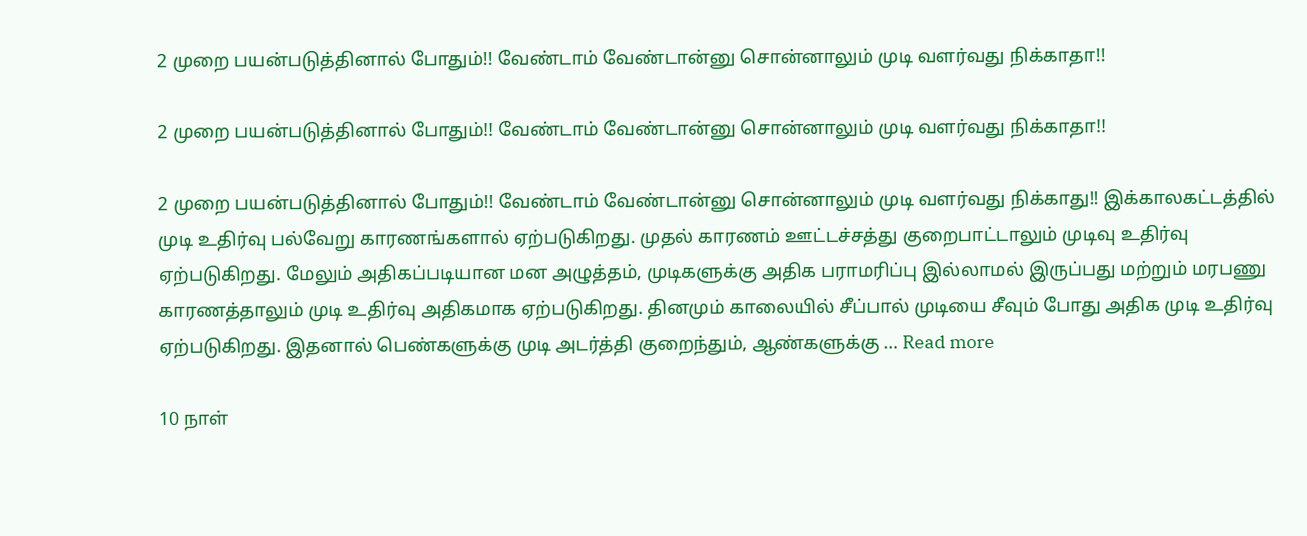2 முறை பயன்படுத்தினால் போதும்!! வேண்டாம் வேண்டான்னு சொன்னாலும் முடி வளர்வது நிக்காதா!!

2 முறை பயன்படுத்தினால் போதும்!! வேண்டாம் வேண்டான்னு சொன்னாலும் முடி வளர்வது நிக்காதா!!

2 முறை பயன்படுத்தினால் போதும்!! வேண்டாம் வேண்டான்னு சொன்னாலும் முடி வளர்வது நிக்காது!! இக்காலகட்டத்தில் முடி உதிர்வு பல்வேறு காரணங்களால் ஏற்படுகிறது. முதல் காரணம் ஊட்டச்சத்து குறைபாட்டாலும் முடிவு உதிர்வு ஏற்படுகிறது. மேலும் அதிகப்படியான மன அழுத்தம், முடிகளுக்கு அதிக பராமரிப்பு இல்லாமல் இருப்பது மற்றும் மரபணு காரணத்தாலும் முடி உதிர்வு அதிகமாக ஏற்படுகிறது. தினமும் காலையில் சீப்பால் முடியை சீவும் போது அதிக முடி உதிர்வு ஏற்படுகிறது. இதனால் பெண்களுக்கு முடி அடர்த்தி குறைந்தும், ஆண்களுக்கு … Read more

10 நாள்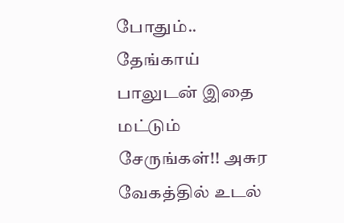போதும்.. தேங்காய் பாலுடன் இதை மட்டும் சேருங்கள்!! அசுர வேகத்தில் உடல்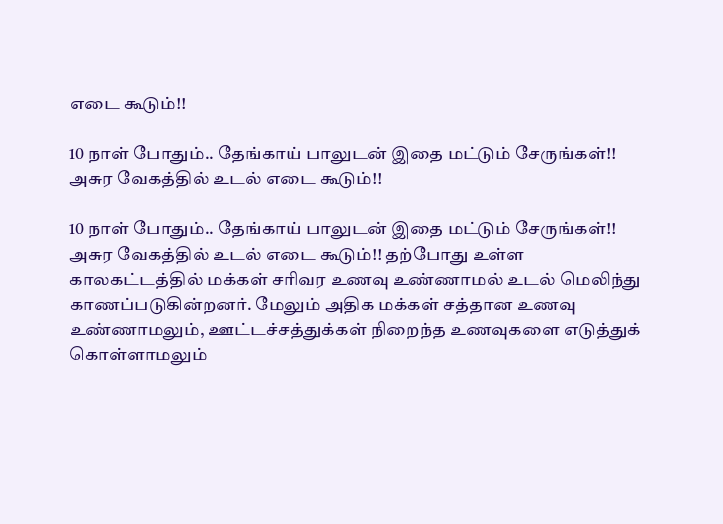எடை கூடும்!!

10 நாள் போதும்.. தேங்காய் பாலுடன் இதை மட்டும் சேருங்கள்!! அசுர வேகத்தில் உடல் எடை கூடும்!!

10 நாள் போதும்.. தேங்காய் பாலுடன் இதை மட்டும் சேருங்கள்!! அசுர வேகத்தில் உடல் எடை கூடும்!! தற்போது உள்ள காலகட்டத்தில் மக்கள் சரிவர உணவு உண்ணாமல் உடல் மெலிந்து காணப்படுகின்றனர். மேலும் அதிக மக்கள் சத்தான உணவு உண்ணாமலும், ஊட்டச்சத்துக்கள் நிறைந்த உணவுகளை எடுத்துக் கொள்ளாமலும்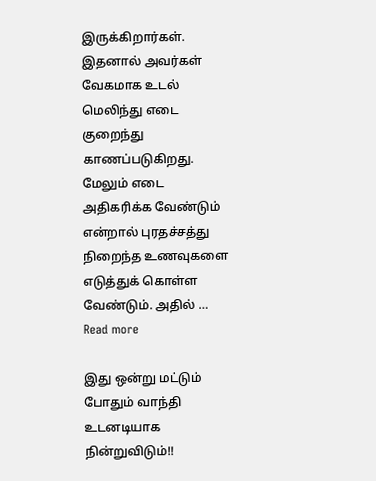இருக்கிறார்கள். இதனால் அவர்கள் வேகமாக உடல் மெலிந்து எடை குறைந்து காணப்படுகிறது. மேலும் எடை அதிகரிக்க வேண்டும் என்றால் புரதச்சத்து நிறைந்த உணவுகளை எடுத்துக் கொள்ள வேண்டும். அதில் … Read more

இது ஒன்று மட்டும் போதும் வாந்தி உடனடியாக நின்றுவிடும்!!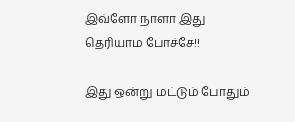இவ்ளோ நாளா இது தெரியாம போச்சே!!

இது ஒன்று மட்டும் போதும்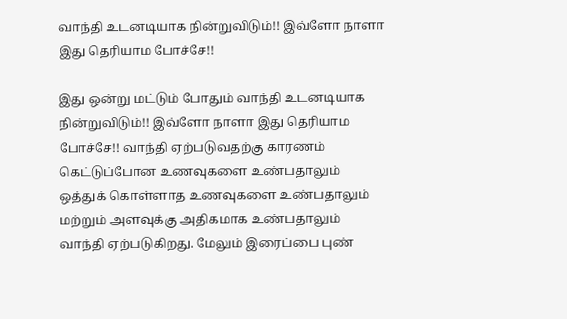வாந்தி உடனடியாக நின்றுவிடும்!! இவ்ளோ நாளா இது தெரியாம போச்சே!!

இது ஒன்று மட்டும் போதும் வாந்தி உடனடியாக நின்றுவிடும்!! இவ்ளோ நாளா இது தெரியாம போச்சே!! வாந்தி ஏற்படுவதற்கு காரணம் கெட்டுப்போன உணவுகளை உண்பதாலும் ஒத்துக் கொள்ளாத உணவுகளை உண்பதாலும் மற்றும் அளவுக்கு அதிகமாக உண்பதாலும் வாந்தி ஏற்படுகிறது. மேலும் இரைப்பை புண்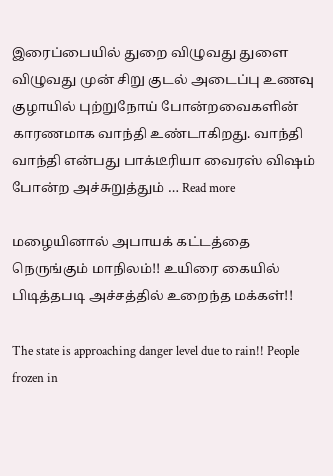இரைப்பையில் துறை விழுவது துளை விழுவது முன் சிறு குடல் அடைப்பு உணவு குழாயில் புற்றுநோய் போன்றவைகளின் காரணமாக வாந்தி உண்டாகிறது. வாந்தி வாந்தி என்பது பாக்டீரியா வைரஸ் விஷம் போன்ற அச்சுறுத்தும் … Read more

மழையினால் அபாயக் கட்டத்தை நெருங்கும் மாநிலம்!! உயிரை கையில் பிடித்தபடி அச்சத்தில் உறைந்த மக்கள்!!

The state is approaching danger level due to rain!! People frozen in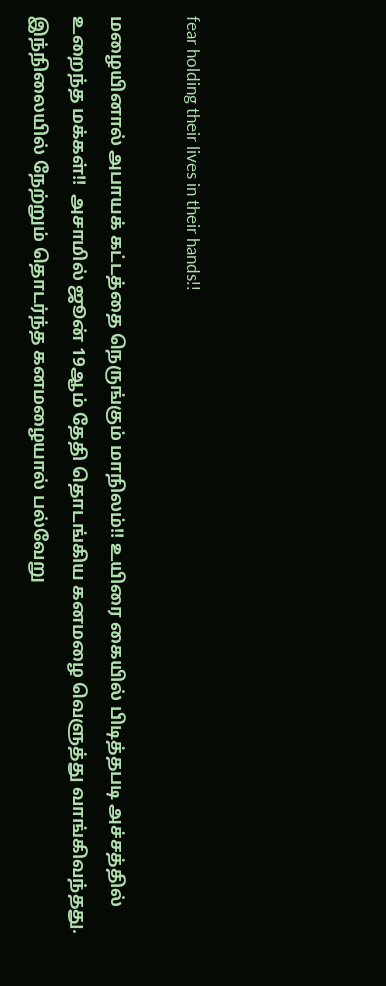fear holding their lives in their hands!!

மழையினால் அபாயக் கட்டத்தை நெருங்கும் மாநிலம்!! உயிரை கையில் பிடித்தபடி அச்சத்தில் உறைந்த மக்கள்!!  அசாமில் ஜூன் 19ஆம் தேதி தொடங்கிய கனமழை வெளுத்து வாங்கிவந்தது. இந்நிலையில் நேற்றும் தொடர்ந்த கனமழையால் பல்வேறு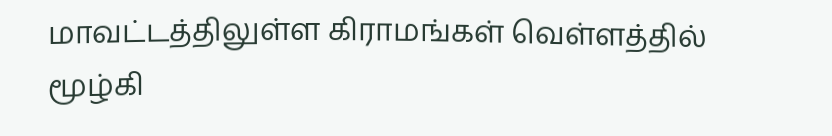மாவட்டத்திலுள்ள கிராமங்கள் வெள்ளத்தில் மூழ்கி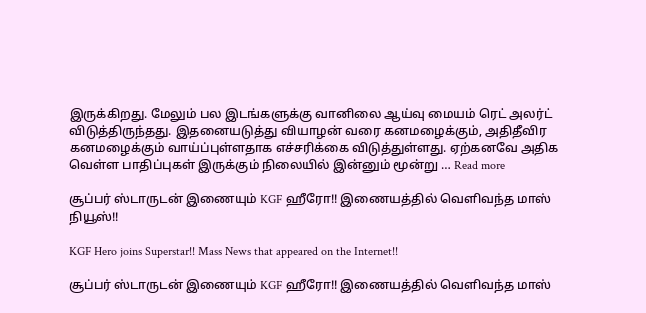இருக்கிறது. மேலும் பல இடங்களுக்கு வானிலை ஆய்வு மையம் ரெட் அலர்ட் விடுத்திருந்தது. இதனையடுத்து வியாழன் வரை கனமழைக்கும், அதிதீவிர கனமழைக்கும் வாய்ப்புள்ளதாக எச்சரிக்கை விடுத்துள்ளது. ஏற்கனவே அதிக வெள்ள பாதிப்புகள் இருக்கும் நிலையில் இன்னும் மூன்று … Read more

சூப்பர் ஸ்டாருடன் இணையும் KGF ஹீரோ!! இணையத்தில் வெளிவந்த மாஸ் நியூஸ்!!

KGF Hero joins Superstar!! Mass News that appeared on the Internet!!

சூப்பர் ஸ்டாருடன் இணையும் KGF ஹீரோ!! இணையத்தில் வெளிவந்த மாஸ்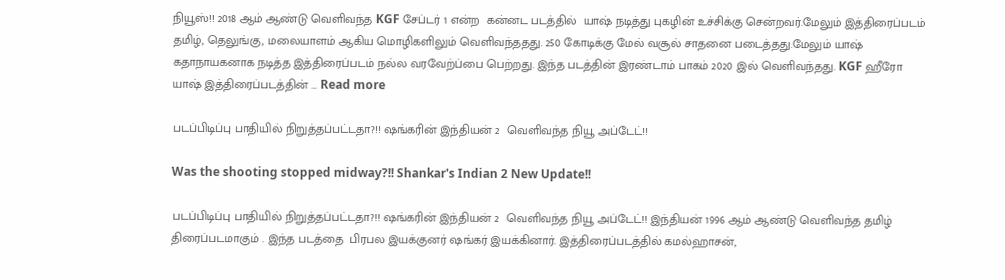நியூஸ்!! 2018 ஆம் ஆண்டு வெளிவந்த KGF சேப்டர் 1 என்ற  கன்னட படத்தில்  யாஷ் நடித்து புகழின் உச்சிக்கு சென்றவர்.மேலும் இத்திரைப்படம் தமிழ், தெலுங்கு, மலையாளம் ஆகிய மொழிகளிலும் வெளிவந்ததது. 250 கோடிக்கு மேல் வசூல் சாதனை படைத்தது.மேலும் யாஷ் கதாநாயகனாக நடித்த இத்திரைப்படம் நல்ல வரவேற்ப்பை பெற்றது. இந்த படத்தின் இரண்டாம் பாகம் 2020 இல் வெளிவந்தது. KGF ஹீரோ யாஷ் இத்திரைப்படத்தின் … Read more

படப்பிடிப்பு பாதியில் நிறுத்தப்பட்டதா?!! ஷங்கரின் இந்தியன் 2  வெளிவந்த நியூ அப்டேட்!!

Was the shooting stopped midway?!! Shankar's Indian 2 New Update!!

படப்பிடிப்பு பாதியில் நிறுத்தப்பட்டதா?!! ஷங்கரின் இந்தியன் 2  வெளிவந்த நியூ அப்டேட்!! இந்தியன் 1996 ஆம் ஆண்டு வெளிவந்த தமிழ் திரைப்படமாகும் . இந்த படத்தை  பிரபல இயக்குனர் ஷங்கர் இயக்கினார். இத்திரைப்படத்தில் கமல்ஹாசன்,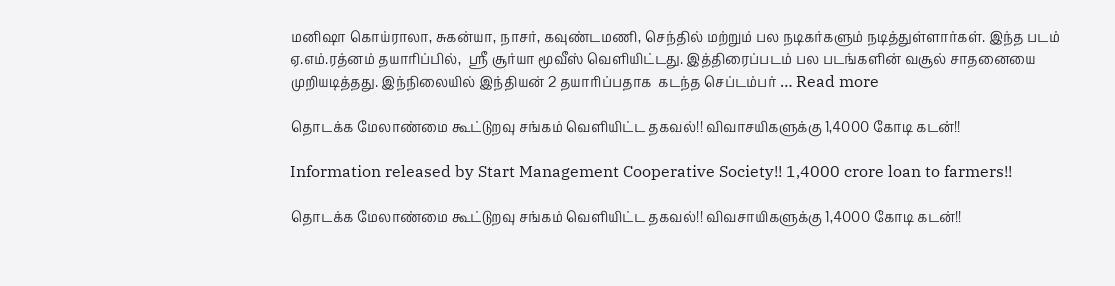மனிஷா கொய்ராலா, சுகன்யா, நாசர், கவுண்டமணி, செந்தில் மற்றும் பல நடிகர்களும் நடித்துள்ளார்கள். இந்த படம் ஏ.எம்.ரத்னம் தயாரிப்பில்,  ஸ்ரீ சூர்யா மூவீஸ் வெளியிட்டது. இத்திரைப்படம் பல படங்களின் வசூல் சாதனையை முறியடித்தது. இந்நிலையில் இந்தியன் 2 தயாரிப்பதாக  கடந்த செப்டம்பர் … Read more

தொடக்க மேலாண்மை கூட்டுறவு சங்கம் வெளியிட்ட தகவல்!! விவாசயிகளுக்கு 1,4000 கோடி கடன்!!

Information released by Start Management Cooperative Society!! 1,4000 crore loan to farmers!!

தொடக்க மேலாண்மை கூட்டுறவு சங்கம் வெளியிட்ட தகவல்!! விவசாயிகளுக்கு 1,4000 கோடி கடன்!!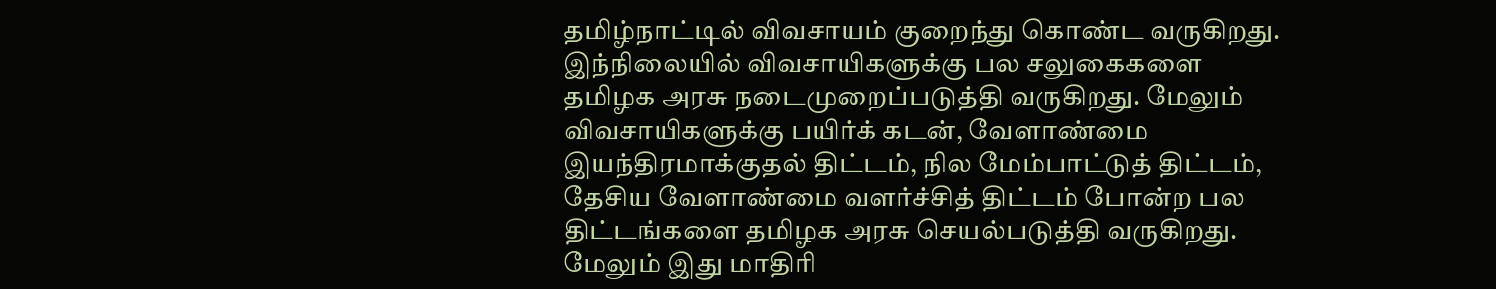தமிழ்நாட்டில் விவசாயம் குறைந்து கொண்ட வருகிறது. இந்நிலையில் விவசாயிகளுக்கு பல சலுகைகளை தமிழக அரசு நடைமுறைப்படுத்தி வருகிறது. மேலும் விவசாயிகளுக்கு பயிர்க் கடன், வேளாண்மை இயந்திரமாக்குதல் திட்டம், நில மேம்பாட்டுத் திட்டம், தேசிய வேளாண்மை வளர்ச்சித் திட்டம் போன்ற பல திட்டங்களை தமிழக அரசு செயல்படுத்தி வருகிறது. மேலும் இது மாதிரி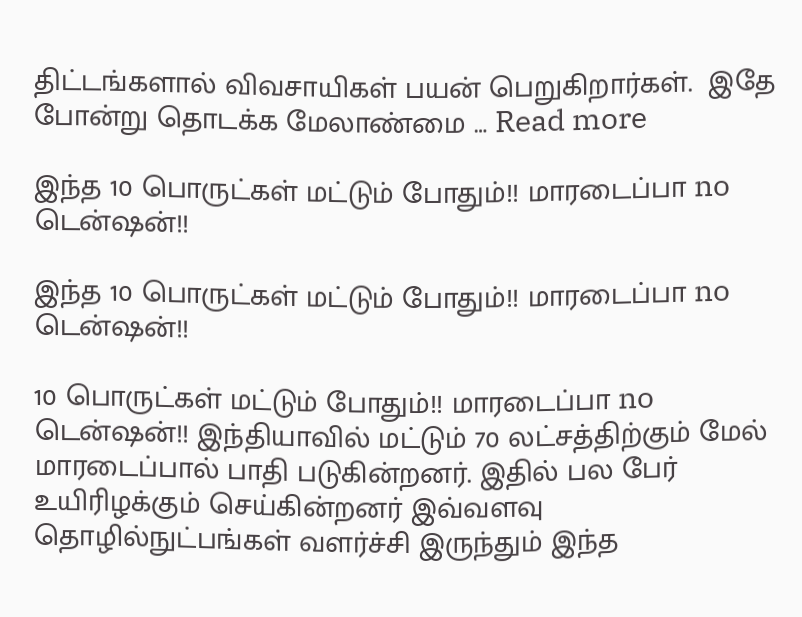திட்டங்களால் விவசாயிகள் பயன் பெறுகிறார்கள்.  இதே போன்று தொடக்க மேலாண்மை … Read more

இந்த 10 பொருட்கள் மட்டும் போதும்!! மாரடைப்பா no டென்ஷன்!!

இந்த 10 பொருட்கள் மட்டும் போதும்!! மாரடைப்பா no டென்ஷன்!!

10 பொருட்கள் மட்டும் போதும்!! மாரடைப்பா no டென்ஷன்!! இந்தியாவில் மட்டும் 70 லட்சத்திற்கும் மேல் மாரடைப்பால் பாதி படுகின்றனர். இதில் பல பேர் உயிரிழக்கும் செய்கின்றனர் இவ்வளவு தொழில்நுட்பங்கள் வளர்ச்சி இருந்தும் இந்த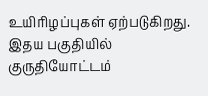உயிரிழப்புகள் ஏற்படுகிறது. இதய பகுதியில் குருதியோட்டம்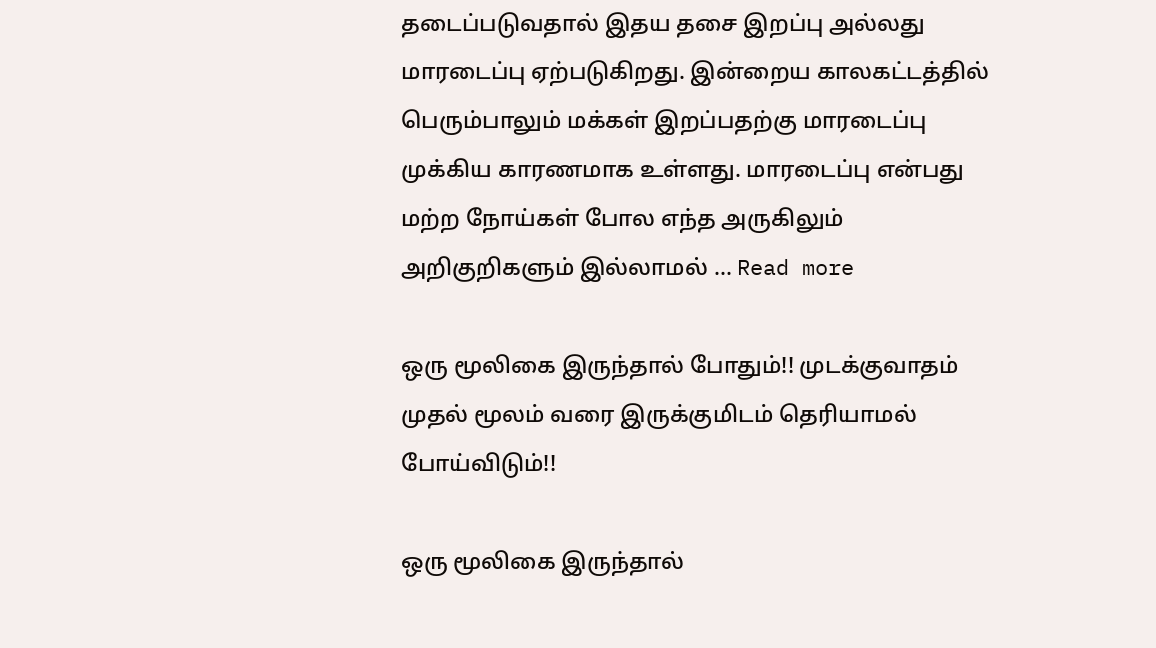தடைப்படுவதால் இதய தசை இறப்பு அல்லது மாரடைப்பு ஏற்படுகிறது. இன்றைய காலகட்டத்தில் பெரும்பாலும் மக்கள் இறப்பதற்கு மாரடைப்பு முக்கிய காரணமாக உள்ளது. மாரடைப்பு என்பது மற்ற நோய்கள் போல எந்த அருகிலும் அறிகுறிகளும் இல்லாமல் … Read more

ஒரு மூலிகை இருந்தால் போதும்!! முடக்குவாதம் முதல் மூலம் வரை இருக்குமிடம் தெரியாமல் போய்விடும்!!

ஒரு மூலிகை இருந்தால்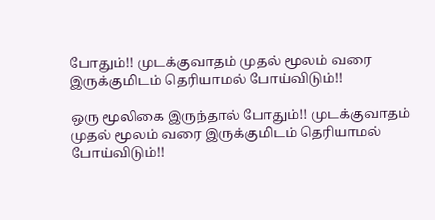போதும்!! முடக்குவாதம் முதல் மூலம் வரை இருக்குமிடம் தெரியாமல் போய்விடும்!!

ஒரு மூலிகை இருந்தால் போதும்!! முடக்குவாதம் முதல் மூலம் வரை இருக்குமிடம் தெரியாமல் போய்விடும்!!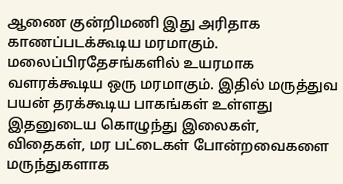ஆணை குன்றிமணி இது அரிதாக காணப்படக்கூடிய மரமாகும். மலைப்பிரதேசங்களில் உயரமாக வளரக்கூடிய ஒரு மரமாகும். இதில் மருத்துவ பயன் தரக்கூடிய பாகங்கள் உள்ளது இதனுடைய கொழுந்து இலைகள், விதைகள், மர பட்டைகள் போன்றவைகளை மருந்துகளாக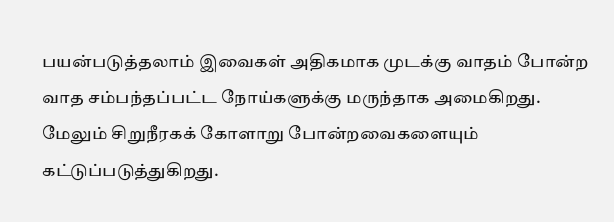பயன்படுத்தலாம் இவைகள் அதிகமாக முடக்கு வாதம் போன்ற வாத சம்பந்தப்பட்ட நோய்களுக்கு மருந்தாக அமைகிறது. மேலும் சிறுநீரகக் கோளாறு போன்றவைகளையும் கட்டுப்படுத்துகிறது.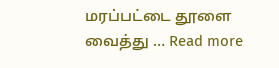மரப்பட்டை தூளை வைத்து … Read more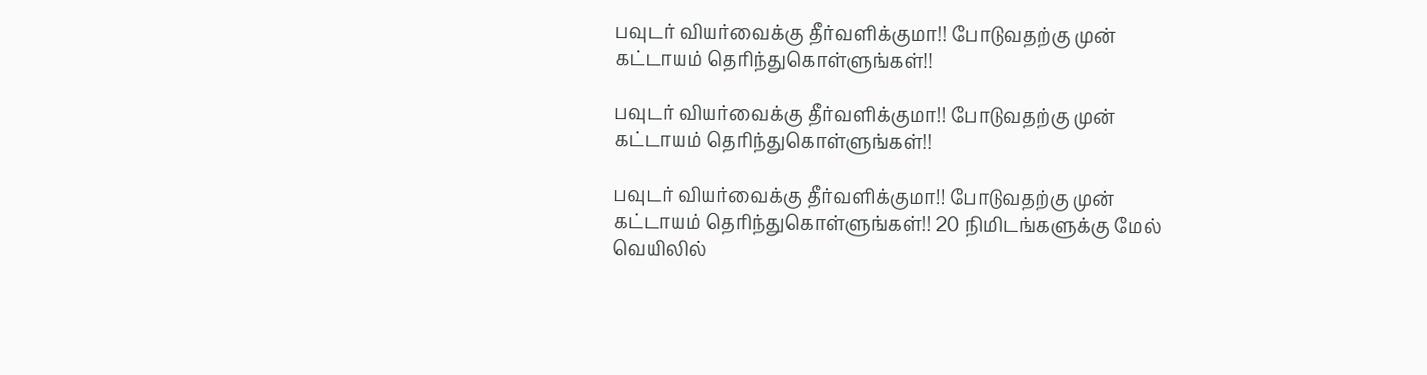பவுடர் வியர்வைக்கு தீர்வளிக்குமா!! போடுவதற்கு முன் கட்டாயம் தெரிந்துகொள்ளுங்கள்!!

பவுடர் வியர்வைக்கு தீர்வளிக்குமா!! போடுவதற்கு முன் கட்டாயம் தெரிந்துகொள்ளுங்கள்!!

பவுடர் வியர்வைக்கு தீர்வளிக்குமா!! போடுவதற்கு முன் கட்டாயம் தெரிந்துகொள்ளுங்கள்!! 20 நிமிடங்களுக்கு மேல் வெயிலில்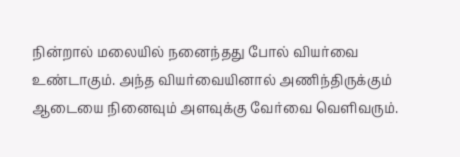நின்றால் மலையில் நனைந்தது போல் வியர்வை உண்டாகும். அந்த வியர்வையினால் அணிந்திருக்கும் ஆடையை நினைவும் அளவுக்கு வேர்வை வெளிவரும்.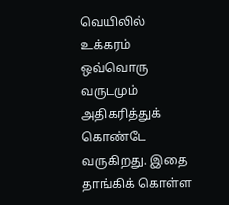வெயிலில் உக்கரம் ஒவ்வொரு வருடமும் அதிகரித்துக் கொண்டே வருகிறது. இதை தாங்கிக் கொள்ள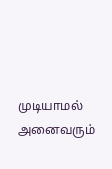முடியாமல் அனைவரும்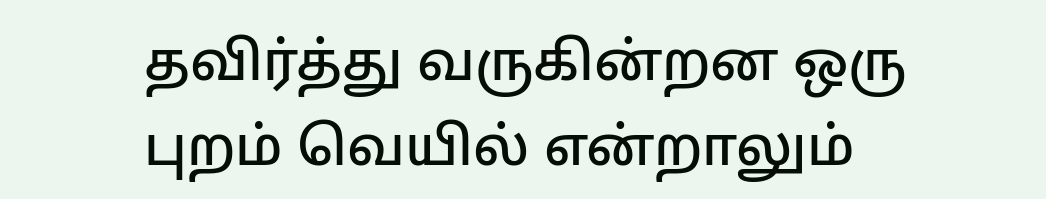தவிர்த்து வருகின்றன ஒரு புறம் வெயில் என்றாலும்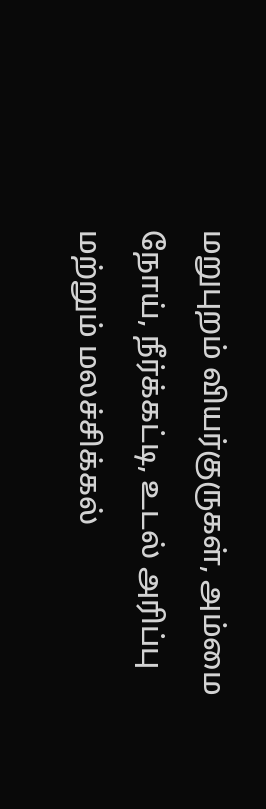மறுபுறம் வியர்குருகள், அம்மை நோய், நீர்க்கட்டி, உடல் அரிப்பு மற்றும் மலச்சிக்கல்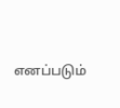எனப்படும்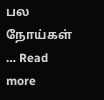பல நோய்கள் … Read more